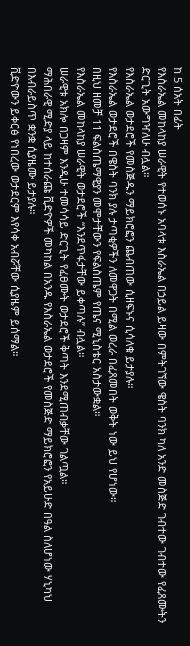ከ 5 ሰአት በፊት
የእስራኤል መከላከያ ሠራዊት የተወሰኑ አባላቱ እስራኤል በኃይል ይዛው በምትገኘው ዌስት ባንክ ካለ አንድ መስጅድ ገብተው ገብተው የፈጸሙትን ድርጊት አውግዣለሁ ብሏል።
የእስራኤል ወታደሮች የመስጅዱን ማይክሮፎን ጨብጠው ሲዘፍኑና ሲሳለቁ ይታያሉ።
የእስራኤል ወታደሮች በዌስት ባንክ ያሉ ታጣቂዎችን ለመዋጋት በሚል ወረራ በፈጸመበት ወቅት ነው ይህ የሆነው።
በዚህ ዘመቻ 11 ፍልስጤማዊያን መሞታቸውን የፍልስጤም የጤና ሚኒስቴር አስታውቋል።
የእስራኤል መከላከያ ሠራዊት ወታደሮች “እንደጥፋታቸው ይቀጣሉ” ብሏል።
ሠራዊቱ አክሎ በጋዛም እንዲሁ ተመሳሳይ ድርጊት የፈፀሙት ወታደሮች ቅጣት እንደሚጠብቃቸው ገልጧል።
ማሕበራዊ ሚድያ ላይ ከተሰራጩ ቪድዮዎች መካከል በአንዱ የእስራኤል ወታደሮች የመስጅድ ማይክሮፎን የአይሁድ በዓል ስለሆነው ሃኒካህ በእብራይስጥ ቋንቋ ሲያዜሙ ይታያሉ።
ቪድዮውን ይቀርፅ የነበረው ወታደርም እየሳቀ አብሯቸው ሲያዜም ይሰማል።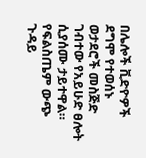በሌሎች ቪድዮዎች ደግሞ የተወሰኑ ወታደሮች መስጅድ ገብተው የአይሁድ ፀሎት ሲያሰሙ ታይተዋል።
የፍልስጤም ውጭ ጉዳይ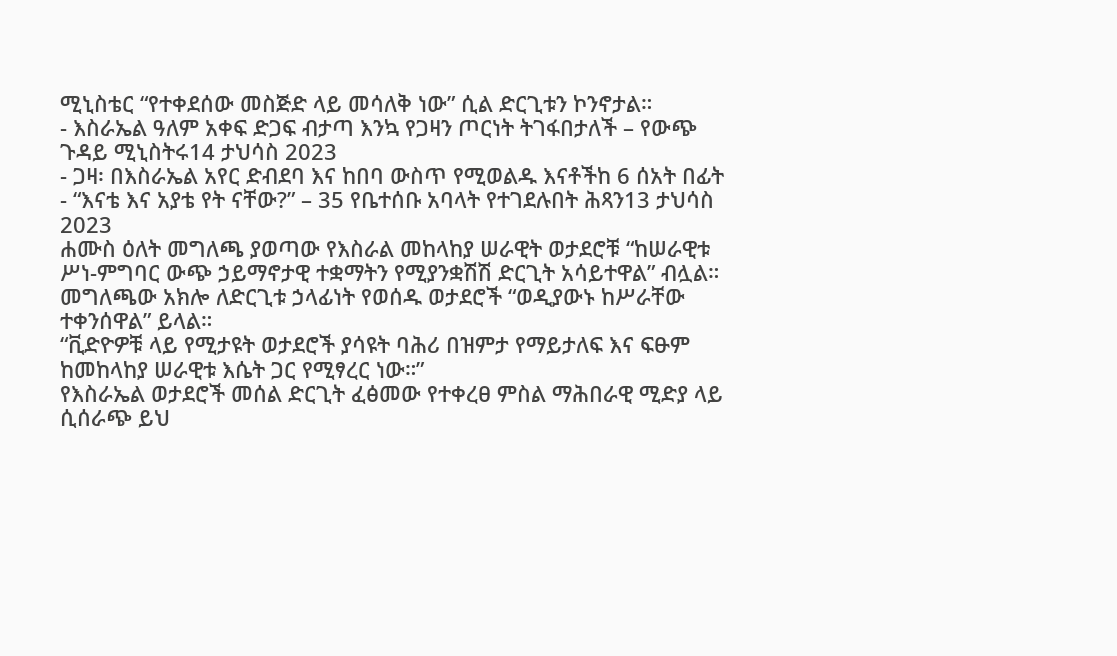ሚኒስቴር “የተቀደሰው መስጅድ ላይ መሳለቅ ነው” ሲል ድርጊቱን ኮንኖታል።
- እስራኤል ዓለም አቀፍ ድጋፍ ብታጣ እንኳ የጋዛን ጦርነት ትገፋበታለች – የውጭ ጉዳይ ሚኒስትሩ14 ታህሳስ 2023
- ጋዛ፡ በእስራኤል አየር ድብደባ እና ከበባ ውስጥ የሚወልዱ እናቶችከ 6 ሰአት በፊት
- “እናቴ እና አያቴ የት ናቸው?” – 35 የቤተሰቡ አባላት የተገደሉበት ሕጻን13 ታህሳስ 2023
ሐሙስ ዕለት መግለጫ ያወጣው የእስራል መከላከያ ሠራዊት ወታደሮቹ “ከሠራዊቱ ሥነ-ምግባር ውጭ ኃይማኖታዊ ተቋማትን የሚያንቋሽሽ ድርጊት አሳይተዋል” ብሏል።
መግለጫው አክሎ ለድርጊቱ ኃላፊነት የወሰዱ ወታደሮች “ወዲያውኑ ከሥራቸው ተቀንሰዋል” ይላል።
“ቪድዮዎቹ ላይ የሚታዩት ወታደሮች ያሳዩት ባሕሪ በዝምታ የማይታለፍ እና ፍፁም ከመከላከያ ሠራዊቱ እሴት ጋር የሚፃረር ነው።”
የእስራኤል ወታደሮች መሰል ድርጊት ፈፅመው የተቀረፀ ምስል ማሕበራዊ ሚድያ ላይ ሲሰራጭ ይህ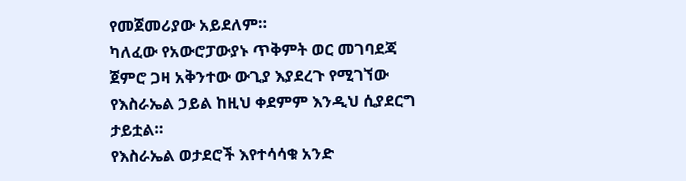የመጀመሪያው አይደለም።
ካለፈው የአውሮፓውያኑ ጥቅምት ወር መገባደጃ ጀምሮ ጋዛ አቅንተው ውጊያ እያደረጉ የሚገኘው የእስራኤል ኃይል ከዚህ ቀደምም እንዲህ ሲያደርግ ታይቷል።
የእስራኤል ወታደሮች እየተሳሳቁ አንድ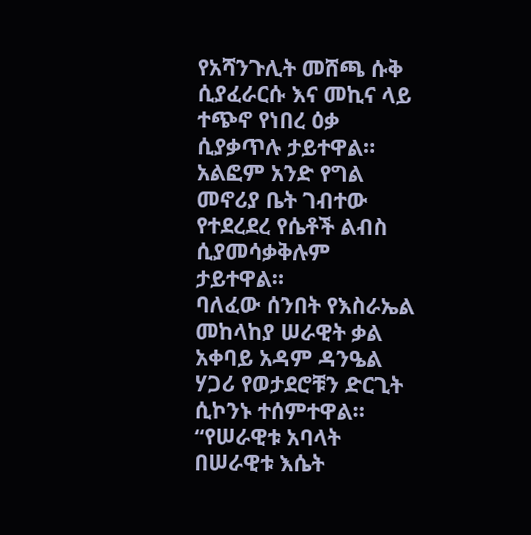የአሻንጉሊት መሸጫ ሱቅ ሲያፈራርሱ እና መኪና ላይ ተጭኖ የነበረ ዕቃ ሲያቃጥሉ ታይተዋል።
አልፎም አንድ የግል መኖሪያ ቤት ገብተው የተደረደረ የሴቶች ልብስ ሲያመሳቃቅሉም ታይተዋል።
ባለፈው ሰንበት የእስራኤል መከላከያ ሠራዊት ቃል አቀባይ አዳም ዳንዔል ሃጋሪ የወታደሮቹን ድርጊት ሲኮንኑ ተሰምተዋል።
“የሠራዊቱ አባላት በሠራዊቱ እሴት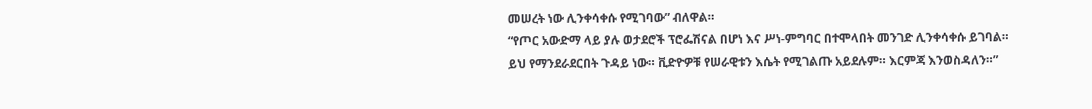መሠረት ነው ሊንቀሳቀሱ የሚገባው” ብለዋል።
“የጦር አውድማ ላይ ያሉ ወታደሮች ፕሮፌሽናል በሆነ እና ሥነ-ምግባር በተሞላበት መንገድ ሊንቀሳቀሱ ይገባል። ይህ የማንደራደርበት ጉዳይ ነው። ቪድዮዎቹ የሠራዊቱን እሴት የሚገልጡ አይደሉም። እርምጃ እንወስዳለን።”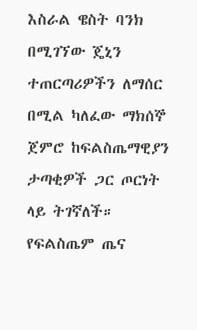እስራል ዌስት ባንክ በሚገኘው ጄኒን ተጠርጣሪዎችን ለማሰር በሚል ካለፈው ማክሰኞ ጀምሮ ከፍልስጤማዊያን ታጣቂዎች ጋር ጦርነት ላይ ትገኛለች።
የፍልስጤም ጤና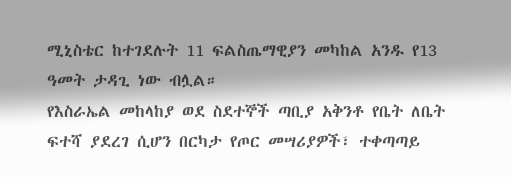ሚኒስቴር ከተገደሉት 11 ፍልስጤማዊያን መካከል አንዱ የ13 ዓመት ታዳጊ ነው ብሏል።
የእስራኤል መከላከያ ወደ ስደተኞች ጣቢያ አቅንቶ የቤት ለቤት ፍተሻ ያደረገ ሲሆን በርካታ የጦር መሣሪያዎች፣ ተቀጣጣይ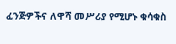ፈንጅዎችና ለዋሻ መሥሪያ የሚሆኑ ቁሳቁስ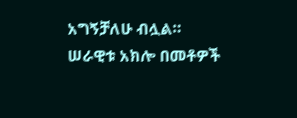አግኝቻለሁ ብሏል።
ሠራዊቱ አክሎ በመቶዎች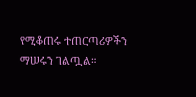የሚቆጠሩ ተጠርጣሪዎችን ማሠሩን ገልጧል።